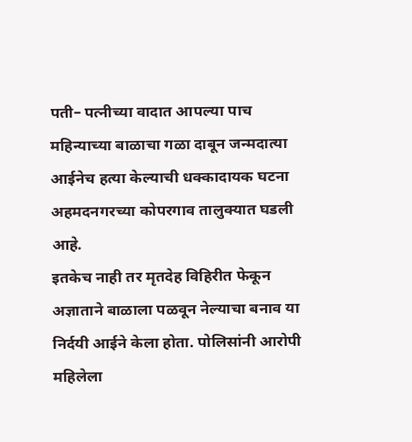पती– पत्नीच्या वादात आपल्या पाच महिन्याच्या बाळाचा गळा दाबून जन्मदात्या आईनेच हत्या केल्याची धक्कादायक घटना अहमदनगरच्या कोपरगाव तालुक्यात घडली आहे.
इतकेच नाही तर मृतदेह विहिरीत फेकून अज्ञाताने बाळाला पळवून नेल्याचा बनाव या निर्दयी आईने केला होता. पोलिसांनी आरोपी महिलेला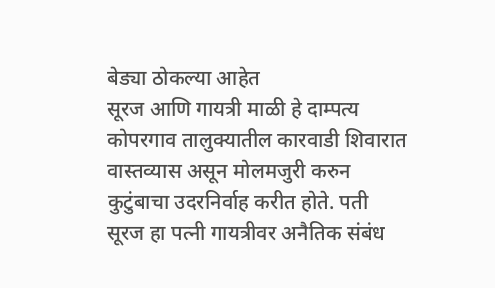बेड्या ठोकल्या आहेत
सूरज आणि गायत्री माळी हे दाम्पत्य कोपरगाव तालुक्यातील कारवाडी शिवारात वास्तव्यास असून मोलमजुरी करुन कुटुंबाचा उदरनिर्वाह करीत होते. पती सूरज हा पत्नी गायत्रीवर अनैतिक संबंध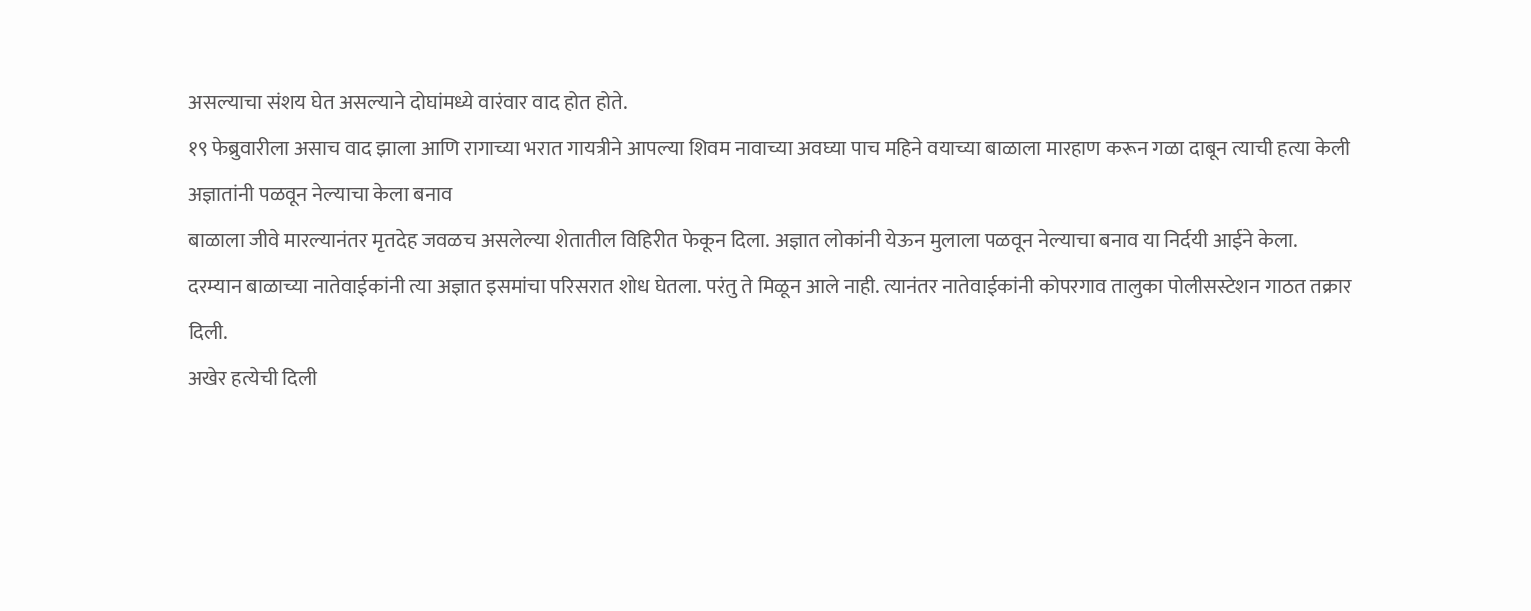असल्याचा संशय घेत असल्याने दोघांमध्ये वारंवार वाद होत होते.
१९ फेब्रुवारीला असाच वाद झाला आणि रागाच्या भरात गायत्रीने आपल्या शिवम नावाच्या अवघ्या पाच महिने वयाच्या बाळाला मारहाण करून गळा दाबून त्याची हत्या केली
अज्ञातांनी पळवून नेल्याचा केला बनाव
बाळाला जीवे मारल्यानंतर मृतदेह जवळच असलेल्या शेतातील विहिरीत फेकून दिला. अज्ञात लोकांनी येऊन मुलाला पळवून नेल्याचा बनाव या निर्दयी आईने केला.
दरम्यान बाळाच्या नातेवाईकांनी त्या अज्ञात इसमांचा परिसरात शोध घेतला. परंतु ते मिळून आले नाही. त्यानंतर नातेवाईकांनी कोपरगाव तालुका पोलीसस्टेशन गाठत तक्रार दिली.
अखेर हत्येची दिली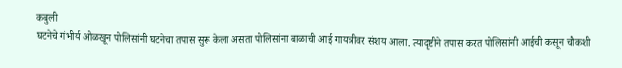कबुली
घटनेचे गंभीर्य ओळखून पोलिसांनी घटनेचा तपास सुरू केला असता पोलिसांना बाळाची आई गायत्रीवर संशय आला. त्यादृष्टीने तपास करत पोलिसांनी आईची कसून चौकशी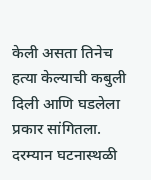केली असता तिनेच हत्या केल्याची कबुली दिली आणि घडलेला प्रकार सांगितला.
दरम्यान घटनास्थळी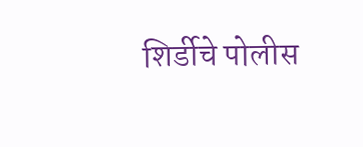शिर्डीचे पोलीस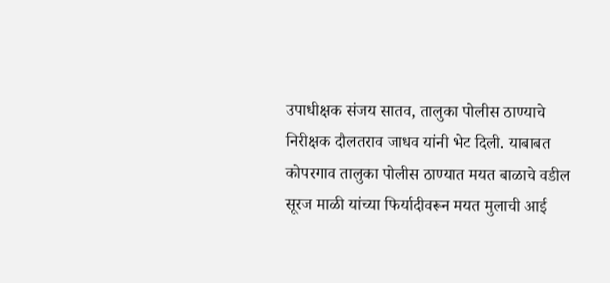उपाधीक्षक संजय सातव, तालुका पोलीस ठाण्याचे निरीक्षक दौलतराव जाधव यांनी भेट दिली. याबाबत कोपरगाव तालुका पोलीस ठाण्यात मयत बाळाचे वडील सूरज माळी यांच्या फिर्यादीवरून मयत मुलाची आई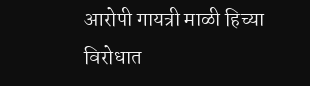आरोपी गायत्री माळी हिच्या विरोधात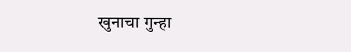खुनाचा गुन्हा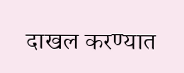दाखल करण्यात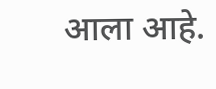आला आहे.